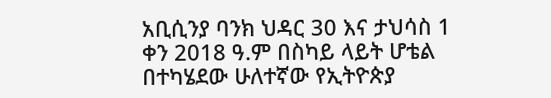አቢሲንያ ባንክ ህዳር 30 እና ታህሳስ 1 ቀን 2018 ዓ.ም በስካይ ላይት ሆቴል በተካሄደው ሁለተኛው የኢትዮጵያ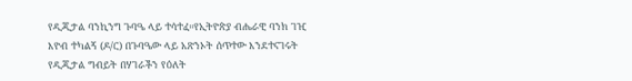የዲጂታል ባንኪንግ ጉባዔ ላይ ተሳተፈ።የኢትዮጵያ ብሔራዊ ባንክ ገዢ እዮብ ተካልኝ (ዶ/ር) በጉባዔው ላይ አጽንኦት ሰጥተው እንደተናገሩት የዲጂታል ግብይት በሃገራችን የዕለት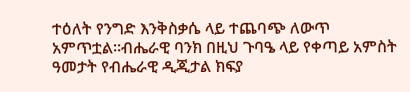ተዕለት የንግድ እንቅስቃሴ ላይ ተጨባጭ ለውጥ አምጥቷል።ብሔራዊ ባንክ በዚህ ጉባዔ ላይ የቀጣይ አምስት ዓመታት የብሔራዊ ዲጂታል ክፍያ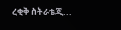ረቂቅ ስትራቴጂ...